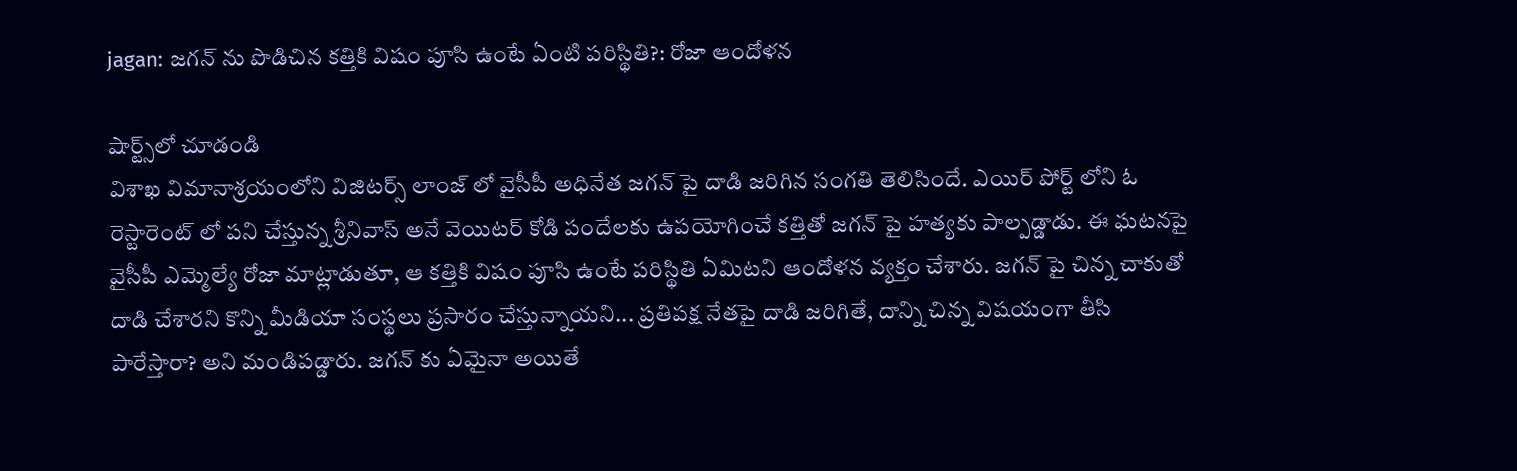jagan: జగన్ ను పొడిచిన కత్తికి విషం పూసి ఉంటే ఏంటి పరిస్థితి?: రోజా ఆందోళన

షార్ట్స్‌లో చూడండి
విశాఖ విమానాశ్రయంలోని విజిటర్స్ లాంజ్ లో వైసీపీ అధినేత జగన్ పై దాడి జరిగిన సంగతి తెలిసిందే. ఎయిర్ పోర్ట్ లోని ఓ రెస్టారెంట్ లో పని చేస్తున్న శ్రీనివాస్ అనే వెయిటర్ కోడి పందేలకు ఉపయోగించే కత్తితో జగన్ పై హత్యకు పాల్పడ్డాడు. ఈ ఘటనపై వైసీపీ ఎమ్మెల్యే రోజా మాట్లాడుతూ, ఆ కత్తికి విషం పూసి ఉంటే పరిస్థితి ఏమిటని ఆందోళన వ్యక్తం చేశారు. జగన్ పై చిన్న చాకుతో దాడి చేశారని కొన్ని మీడియా సంస్థలు ప్రసారం చేస్తున్నాయని... ప్రతిపక్ష నేతపై దాడి జరిగితే, దాన్ని చిన్న విషయంగా తీసి పారేస్తారా? అని మండిపడ్డారు. జగన్ కు ఏమైనా అయితే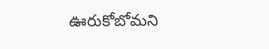ఊరుకోబోమని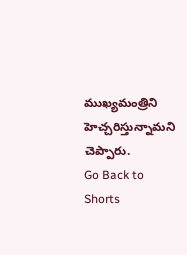ముఖ్యమంత్రిని హెచ్చరిస్తున్నామని చెప్పారు.
Go Back to Shorts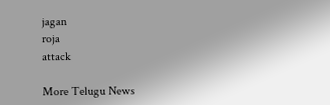jagan
roja
attack

More Telugu News